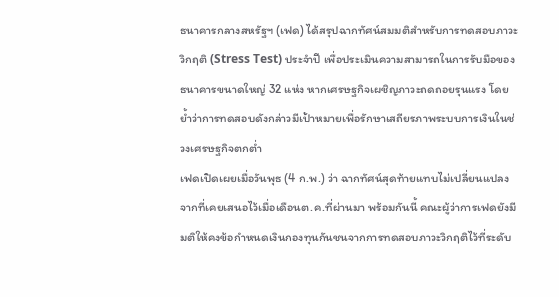ธนาคารกลางสหรัฐฯ (เฟด) ได้สรุปฉากทัศน์สมมติสำหรับการทดสอบภาวะวิกฤติ (Stress Test) ประจำปี เพื่อประเมินความสามารถในการรับมือของธนาคารขนาดใหญ่ 32 แห่ง หากเศรษฐกิจเผชิญภาวะถดถอยรุนแรง โดยย้ำว่าการทดสอบดังกล่าวมีเป้าหมายเพื่อรักษาเสถียรภาพระบบการเงินในช่วงเศรษฐกิจตกต่ำ
เฟดเปิดเผยเมื่อวันพุธ (4 ก.พ.) ว่า ฉากทัศน์สุดท้ายแทบไม่เปลี่ยนแปลงจากที่เคยเสนอไว้เมื่อเดือนต.ค.ที่ผ่านมา พร้อมกันนี้ คณะผู้ว่าการเฟดยังมีมติให้คงข้อกำหนดเงินกองทุนกันชนจากการทดสอบภาวะวิกฤติไว้ที่ระดับ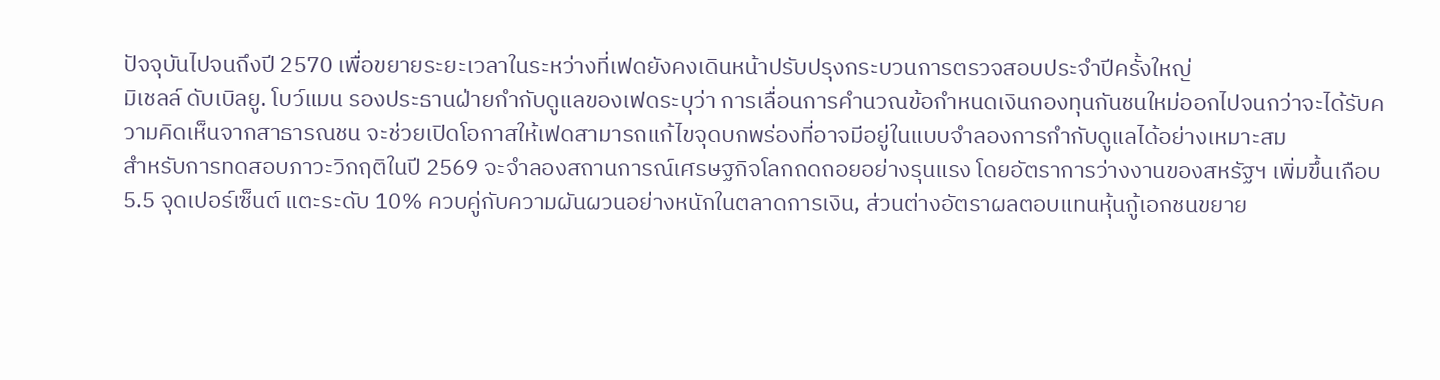ปัจจุบันไปจนถึงปี 2570 เพื่อขยายระยะเวลาในระหว่างที่เฟดยังคงเดินหน้าปรับปรุงกระบวนการตรวจสอบประจำปีครั้งใหญ่
มิเชลล์ ดับเบิลยู. โบว์แมน รองประธานฝ่ายกำกับดูแลของเฟดระบุว่า การเลื่อนการคำนวณข้อกำหนดเงินกองทุนกันชนใหม่ออกไปจนกว่าจะได้รับความคิดเห็นจากสาธารณชน จะช่วยเปิดโอกาสให้เฟดสามารถแก้ไขจุดบกพร่องที่อาจมีอยู่ในแบบจำลองการกำกับดูแลได้อย่างเหมาะสม
สำหรับการทดสอบภาวะวิกฤติในปี 2569 จะจำลองสถานการณ์เศรษฐกิจโลกถดถอยอย่างรุนแรง โดยอัตราการว่างงานของสหรัฐฯ เพิ่มขึ้นเกือบ 5.5 จุดเปอร์เซ็นต์ แตะระดับ 10% ควบคู่กับความผันผวนอย่างหนักในตลาดการเงิน, ส่วนต่างอัตราผลตอบแทนหุ้นกู้เอกชนขยาย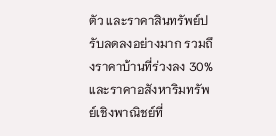ตัว และราคาสินทรัพย์ปรับลดลงอย่างมาก รวมถึงราคาบ้านที่ร่วงลง 30% และราคาอสังหาริมทรัพย์เชิงพาณิชย์ที่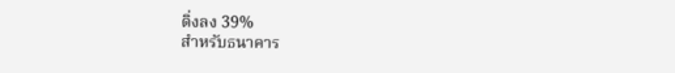ดิ่งลง 39%
สำหรับธนาคาร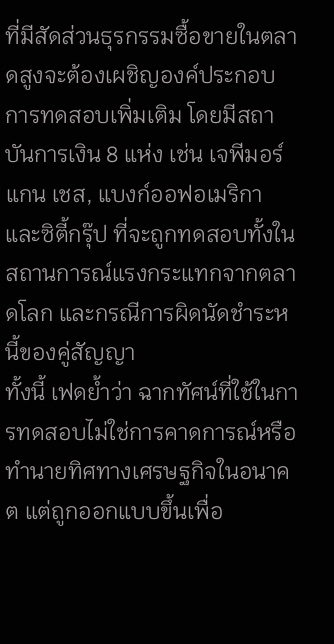ที่มีสัดส่วนธุรกรรมซื้อขายในตลาดสูงจะต้องเผชิญองค์ประกอบการทดสอบเพิ่มเติม โดยมีสถาบันการเงิน 8 แห่ง เช่น เจพีมอร์แกน เชส, แบงก์ออฟอเมริกา และซิตี้กรุ๊ป ที่จะถูกทดสอบทั้งในสถานการณ์แรงกระแทกจากตลาดโลก และกรณีการผิดนัดชำระหนี้ของคู่สัญญา
ทั้งนี้ เฟดย้ำว่า ฉากทัศน์ที่ใช้ในการทดสอบไม่ใช่การคาดการณ์หรือทำนายทิศทางเศรษฐกิจในอนาคต แต่ถูกออกแบบขึ้นเพื่อ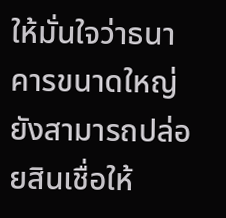ให้มั่นใจว่าธนาคารขนาดใหญ่ยังสามารถปล่อยสินเชื่อให้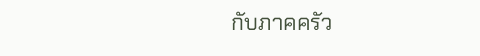กับภาคครัว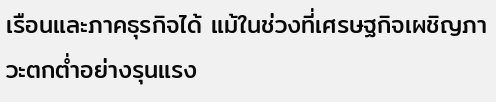เรือนและภาคธุรกิจได้ แม้ในช่วงที่เศรษฐกิจเผชิญภาวะตกต่ำอย่างรุนแรง